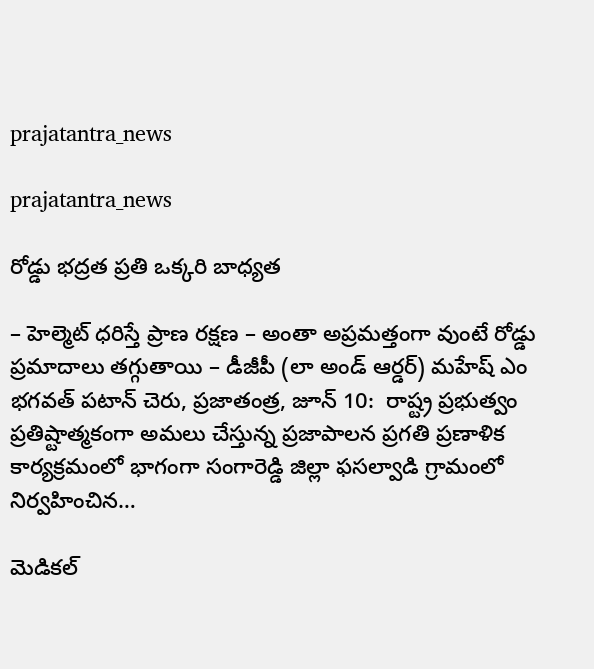prajatantra_news

prajatantra_news

రోడ్డు భ‌ద్ర‌త ప్ర‌తి ఒక్క‌రి బాధ్య‌త‌

– హెల్మెట్ ధ‌రిస్తే ప్రాణ ర‌క్ష‌ణ‌ – అంతా అప్ర‌మ‌త్తంగా వుంటే రోడ్డు ప్ర‌మాదాలు త‌గ్గుతాయి – డీజీపీ (లా అండ్ ఆర్డర్) మహేష్ ఎం భగవత్ పటాన్ చెరు, ప్రజాతంత్ర, జూన్ 10:  రాష్ట్ర ప్రభుత్వం ప్రతిష్టాత్మకంగా అమలు చేస్తున్న ప్రజాపాలన ప్రగతి ప్రణాళిక కార్యక్రమంలో భాగంగా సంగారెడ్డి జిల్లా ఫసల్వాడి గ్రామంలో నిర్వహించిన…

మెడికల్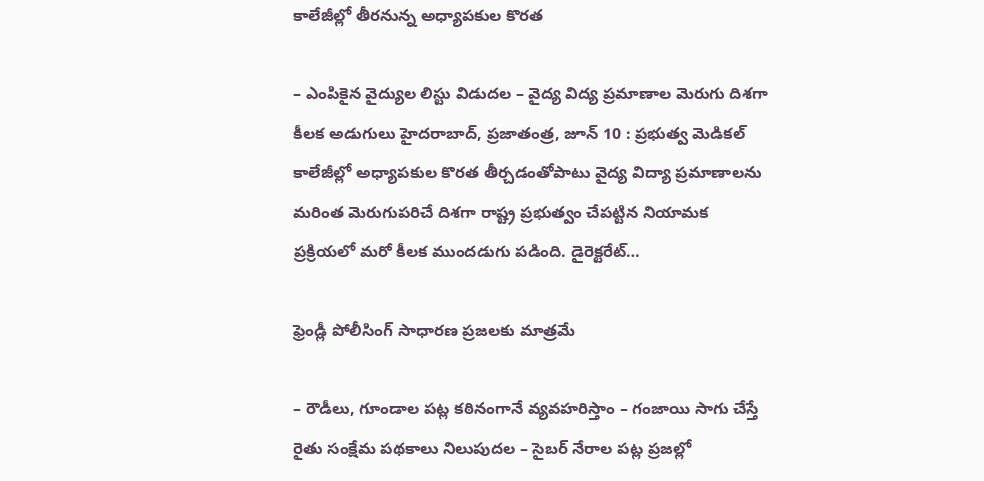కాలేజీల్లో తీరనున్న అధ్యాపకుల కొరత

– ఎంపికైన వైద్యుల లిస్టు విడుదల – వైద్య విద్య ప్రమాణాల మెరుగు దిశగా కీలక అడుగులు హైదరాబాద్, ప్రజాతంత్ర, జూన్ 10 : ప్రభుత్వ మెడికల్ కాలేజీల్లో అధ్యాపకుల కొరత తీర్చడంతోపాటు వైద్య విద్యా ప్రమాణాలను మరింత మెరుగుపరిచే దిశగా రాష్ట్ర ప్రభుత్వం చేపట్టిన నియామక ప్రక్రియలో మరో కీలక ముందడుగు పడింది. డైరెక్టరేట్…

ఫ్రెండ్లీ పోలీసింగ్‌ ‌సాధారణ ప్రజలకు మాత్రమే

– రౌడీలు, గూండాల పట్ల కఠినంగానే వ్యవహరిస్తాం – గంజాయి సాగు చేస్తే రైతు సంక్షేమ పథకాలు నిలుపుదల – సైబర్‌ ‌నేరాల పట్ల ప్రజల్లో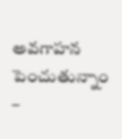అవగాహన పెంచుతున్నాం –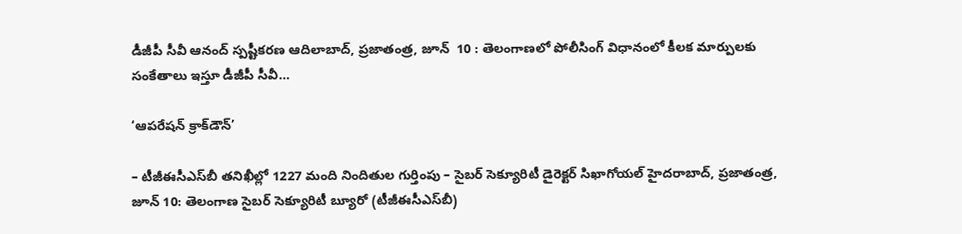డీజీపీ సీవీ ఆనంద్‌ ‌స్పష్టీకరణ ఆదిలాబాద్‌, ప్రజాతంత్ర, జూన్‌  10 : తెలంగాణలో పోలీసింగ్‌ ‌విధానంలో కీలక మార్పులకు సంకేతాలు ఇస్తూ డీజీపీ సీవీ…

‘ఆపరేషన్ క్రాక్‌డౌన్’

– టీజీఈసీఎస్‌బీ త‌నిఖీల్లో 1227 మంది నిందితుల గుర్తింపు – సైబ‌ర్ సెక్యూరిటీ డైరెక్ట‌ర్ సిఖాగోయ‌ల్ హైద‌రాబాద్‌, ప్ర‌జాతంత్ర‌, జూన్ 10: తెలంగాణ సైబర్ సెక్యూరిటీ బ్యూరో (టీజీఈసీఎస్‌బీ)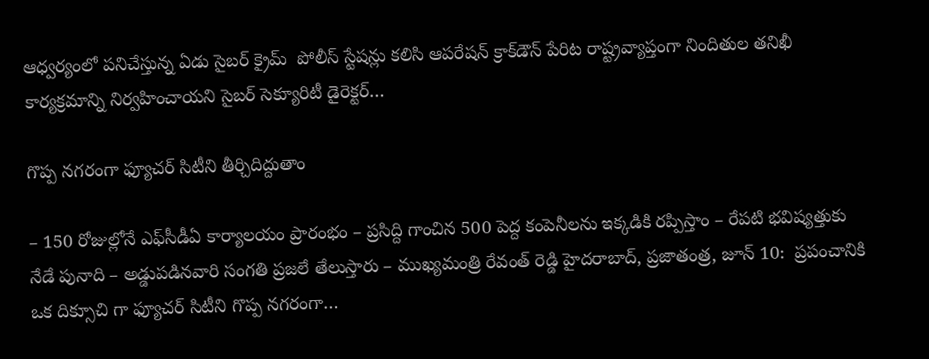ఆధ్వర్యంలో పనిచేస్తున్న ఏడు సైబర్ క్రైమ్  పోలీస్ స్టేషన్లు కలిసి ఆపరేషన్ క్రాక్‌డౌన్ పేరిట‌ రాష్ట్రవ్యాప్తంగా నిందితుల తనిఖీ కార్యక్రమాన్ని నిర్వహించాయ‌ని సైబ‌ర్ సెక్యూరిటీ డైరెక్ట‌ర్…

గొప్ప న‌గ‌రంగా ఫ్యూచ‌ర్ సిటీని తీర్చిదిద్దుతాం

– 150 రోజుల్లోనే ఎఫ్‌సీడీఏ కార్యాలయం ప్రారంభం – ప్ర‌సిద్ది గాంచిన‌ 500 పెద్ద కంపెనీల‌ను ఇక్క‌డికి ర‌ప్పిస్తాం – రేప‌టి భ‌విష్య‌త్తుకు నేడే పునాది – అడ్డుప‌డిన‌వారి సంగ‌తి ప్ర‌జ‌లే తేలుస్తారు – ముఖ్య‌మంత్రి రేవంత్ రెడ్డి హైద‌రాబాద్‌, ప్ర‌జాతంత్ర‌, జూన్ 10:  ప్ర‌పంచానికి ఒక దిక్సూచి గా ఫ్యూచ‌ర్ సిటీని గొప్ప న‌గ‌రంగా…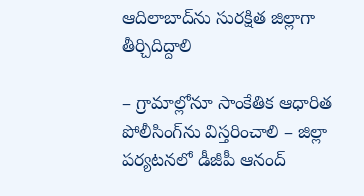ఆదిలాబాద్‌ను సురక్షిత జిల్లాగా తీర్చిదిద్దాలి

– గ్రామాల్లోనూ సాంకేతిక ఆధారిత పోలీసింగ్‌ను విస్తరించాలి – జిల్లా పర్యటనలో డీజీపీ ఆనంద్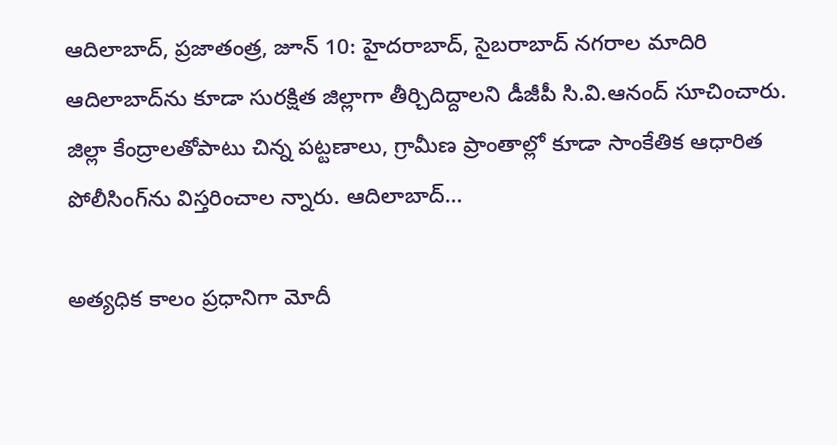ఆదిలాబాద్, ప్రజాతంత్ర, జూన్ 10: హైదరాబాద్, సైబరాబాద్ నగరాల మాదిరి ఆదిలాబాద్‌ను కూడా సురక్షిత జిల్లాగా తీర్చిదిద్దాలని డీజీపీ సి.వి.ఆనంద్ సూచించారు. జిల్లా కేంద్రాలతోపాటు చిన్న పట్టణాలు, గ్రామీణ ప్రాంతాల్లో కూడా సాంకేతిక ఆధారిత పోలీసింగ్‌ను విస్తరించాల న్నారు. ఆదిలాబాద్…

అత్యధిక కాలం ప్రధానిగా మోదీ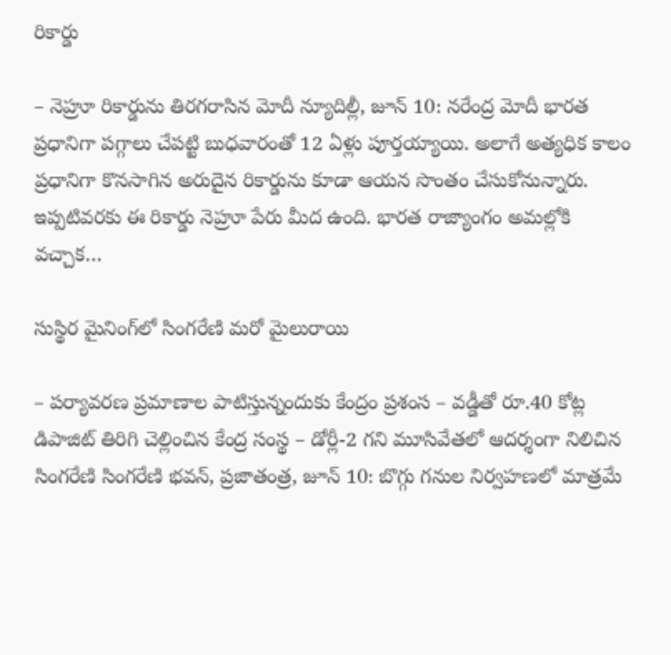రికార్డు

– నెహ్రూ రికార్డును తిరగరాసిన మోదీ న్యూదిల్లీ, జూన్‌ 10: నరేంద్ర మోదీ భారత ప్రధానిగా పగ్గాలు చేపట్టి బుధవారంతో 12 ఏళ్లు పూర్తయ్యాయి. అలాగే అత్యధిక కాలం ప్రధానిగా కొనసాగిన అరుదైన రికార్డును కూడా ఆయన సొంతం చేసుకోనున్నారు. ఇప్పటివరకు ఈ రికార్డు నెహ్రూ పేరు మీద ఉంది. భారత రాజ్యాంగం అమల్లోకి వచ్చాక…

సుస్థిర మైనింగ్‌లో సింగరేణి మరో మైలురాయి

– పర్యావరణ ప్రమాణాల పాటిస్తున్నందుకు కేంద్రం ప్రశంస – వడ్డీతో రూ.40 కోట్ల డిపాజిట్ తిరిగి చెల్లించిన కేంద్ర సంస్థ – డోర్లీ-2 గని మూసివేతలో ఆదర్శంగా నిలిచిన సింగరేణి సింగరేణి భవన్, ప్ర‌జాతంత్ర‌, జూన్ 10: బొగ్గు గనుల నిర్వహణలో మాత్రమే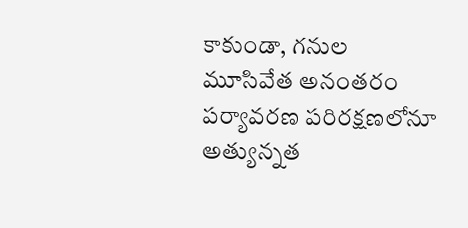కాకుండా, గనుల మూసివేత అనంతరం పర్యావరణ పరిరక్షణలోనూ అత్యున్నత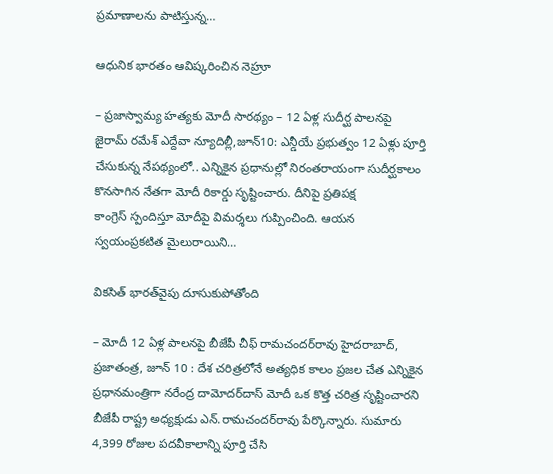ప్రమాణాలను పాటిస్తున్న…

ఆధునిక భారతం ఆవిష్కరించిన నెహ్రూ

– ప్రజాస్వామ్య హత్యకు మోదీ సారథ్యం – 12 ఏళ్ల సుదీర్ఘ పాలనపై జైరామ్‌ ‌రమేశ్‌ ఎద్దేవా న్యూదిల్లీ,జూన్‌10: ఎన్డీయే ప్రభుత్వం 12 ఏళ్లు పూర్తి చేసుకున్న నేపథ్యంలో.. ఎన్నికైన ప్రధానుల్లో నిరంతరాయంగా సుదీర్ఘకాలం కొనసాగిన నేతగా మోదీ రికార్డు సృష్టించారు. దీనిపై ప్రతిపక్ష కాంగ్రెస్‌ ‌స్పందిస్తూ మోదీపై విమర్శలు గుప్పించింది. ఆయన స్వయంప్రకటిత మైలురాయిని…

వికసిత్ భారత్‌వైపు దూసుకుపోతోంది

– మోదీ 12 ఏళ్ల పాలనపై బీజేపీ చీఫ్ రామచందర్‌రావు హైదరాబాద్, ప్రజాతంత్ర, జూన్ 10 : దేశ చరిత్రలోనే అత్యధిక కాలం ప్రజల చేత ఎన్నికైన ప్రధానమంత్రిగా నరేంద్ర దామోదర్‌దాస్ మోదీ ఒక కొత్త చరిత్ర సృష్టించారని బీజేపీ రాష్ట్ర అధ్యక్షుడు ఎన్.రామచందర్‌రావు పేర్కొన్నారు. సుమారు 4,399 రోజుల పదవీకాలాన్ని పూర్తి చేసి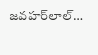జవహర్‌లాల్…